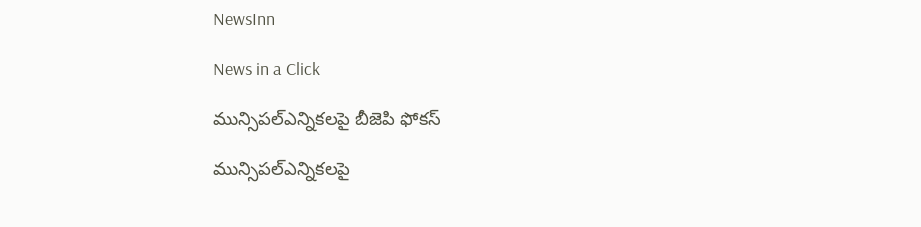NewsInn

News in a Click

మున్సిపల్ఎన్నిక‌ల‌పై బీజెపి ఫోక‌స్

మున్సిపల్ఎన్నిక‌ల‌పై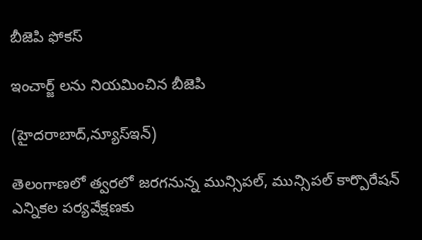బీజెపి ఫోక‌స్

ఇంచార్జ్ ల‌ను నియ‌మించిన బీజెపి

(హైద‌రాబాద్,న్యూస్ఇన్‌)

తెలంగాణలో త్వరలో జరగనున్న మున్సిపల్, మున్సిపల్ కార్పొరేషన్ ఎన్నికల పర్యవేక్షణకు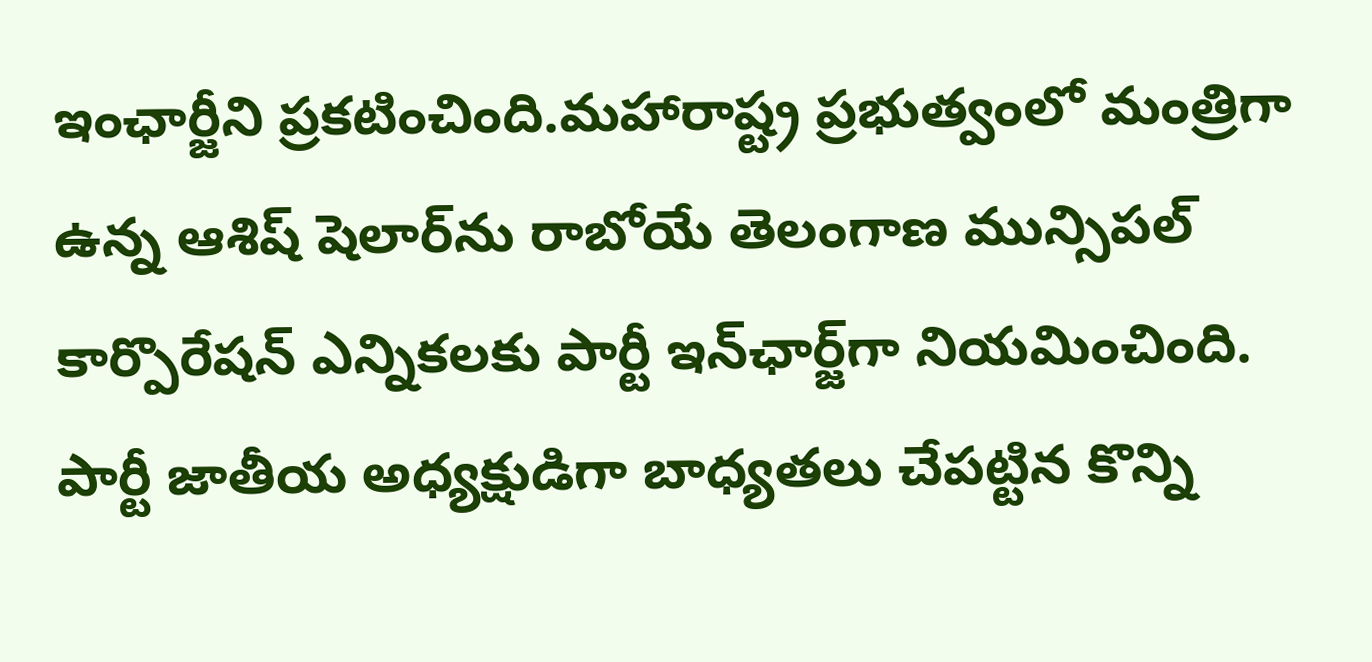ఇంఛార్జీని ప్రకటించింది.మహారాష్ట్ర ప్రభుత్వంలో మంత్రిగా ఉన్న ఆశిష్ షెలార్‌ను రాబోయే తెలంగాణ మున్సిపల్ కార్పొరేషన్ ఎన్నికలకు పార్టీ ఇన్‌ఛార్జ్‌గా నియమించింది. పార్టీ జాతీయ‌ అధ్యక్షుడిగా బాధ్యతలు చేపట్టిన కొన్ని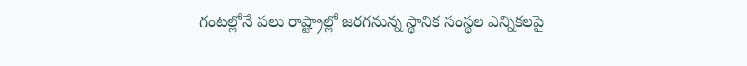గంటల్లోనే పలు రాష్ట్రాల్లో జరగనున్న స్థానిక సంస్థల ఎన్నికలపై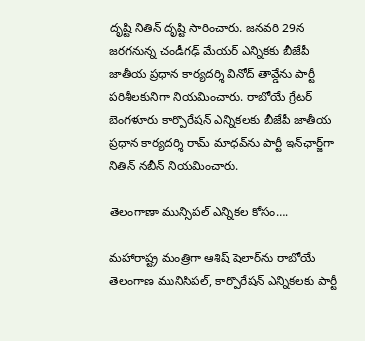దృష్టి నితిన్ దృష్టి సారించారు. జనవరి 29న జరగనున్న చండీగఢ్ మేయర్ ఎన్నికకు బీజేపీ జాతీయ ప్రధాన కార్యదర్శి వినోద్ తావ్డేను పార్టీ పరిశీలకునిగా నియమించారు. రాబోయే గ్రేటర్ బెంగళూరు కార్పొరేషన్ ఎన్నికలకు బీజేపీ జాతీయ ప్రధాన కార్యదర్శి రామ్ మాధవ్‌ను పార్టీ ఇన్‌ఛార్జ్‌గా నితిన్ నబీన్ నియమించారు.

తెలంగాణా మున్సిప‌ల్ ఎన్నిక‌ల కోసం….

మహారాష్ట్ర మంత్రిగా ఆశిష్ షెలార్‌ను రాబోయే తెలంగాణ మునిసిపల్, కార్పొరేషన్ ఎన్నికలకు పార్టీ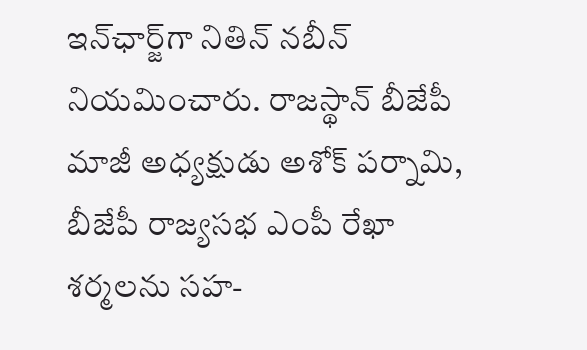ఇన్‌ఛార్జ్‌గా నితిన్ నబీన్ నియమించారు. రాజస్థాన్ బీజేపీ మాజీ అధ్యక్షుడు అశోక్ పర్నామి, బీజేపీ రాజ్యసభ ఎంపీ రేఖా శర్మలను సహ-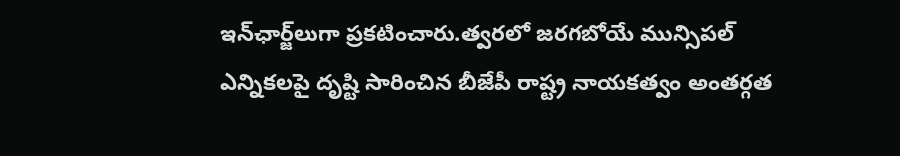ఇన్‌ఛార్జ్‌లుగా ప్రకటించారు.త్వరలో జరగబోయే మున్సిపల్ ఎన్నికలపై దృష్టి సారించిన బీజేపీ రాష్ట్ర నాయకత్వం అంతర్గత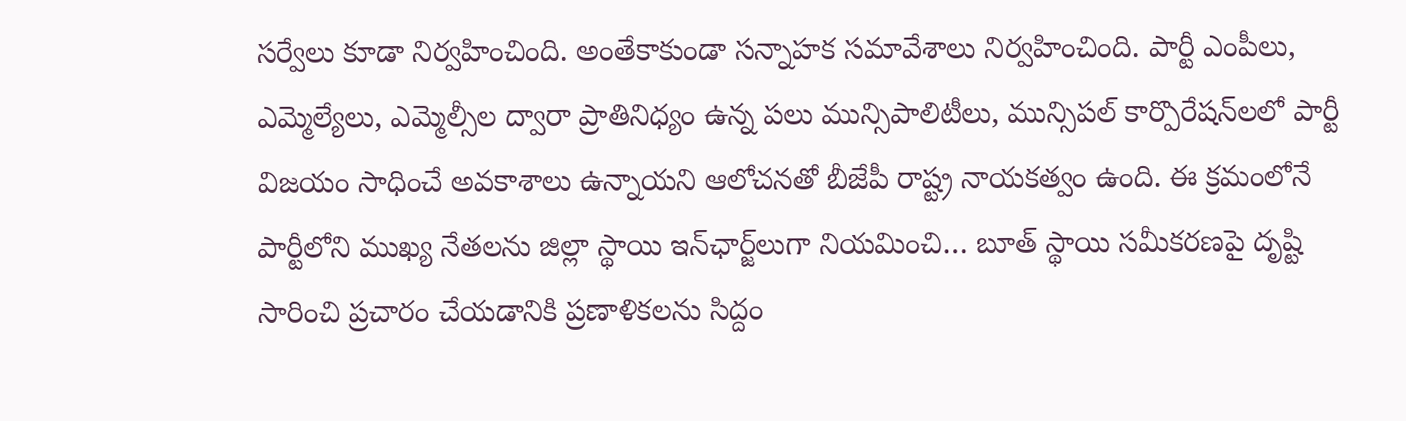సర్వేలు కూడా నిర్వహించింది. అంతేకాకుండా సన్నాహక సమావేశాలు నిర్వహించింది. పార్టీ ఎంపీలు, ఎమ్మెల్యేలు, ఎమ్మెల్సీల ద్వారా ప్రాతినిధ్యం ఉన్న పలు మున్సిపాలిటీలు, మున్సిపల్ కార్పొరేషన్‌లలో పార్టీ విజయం సాధించే అవకాశాలు ఉన్నాయని ఆలోచనతో బీజేపీ రాష్ట్ర నాయకత్వం ఉంది. ఈ క్రమంలోనే పార్టీలోని ముఖ్య నేతలను జిల్లా స్థాయి ఇన్‌ఛార్జ్‌లుగా నియమించి… బూత్ స్థాయి సమీకరణపై దృష్టి సారించి ప్రచారం చేయడానికి ప్రణాళికలను సిద్దం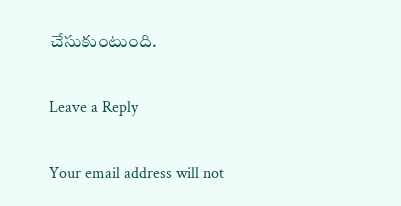చేసుకుంటుంది.

Leave a Reply

Your email address will not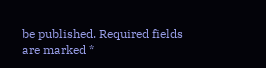be published. Required fields are marked *